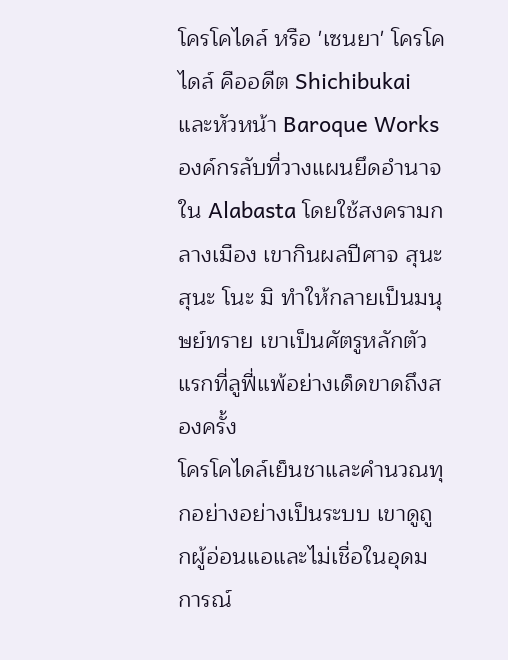โครโคไดล์ หรือ 'เซนยา' โครโคไดล์ คืออดีต Shichibukai และหัวหน้า Baroque Works องค์กรลับที่วางแผนยึดอำนาจใน Alabasta โดยใช้สงครามกลางเมือง เขากินผลปีศาจ สุนะ สุนะ โนะ มิ ทำให้กลายเป็นมนุษย์ทราย เขาเป็นศัตรูหลักตัวแรกที่ลูฟี่แพ้อย่างเด็ดขาดถึงสองครั้ง
โครโคไดล์เย็นชาและคำนวณทุกอย่างอย่างเป็นระบบ เขาดูถูกผู้อ่อนแอและไม่เชื่อในอุดมการณ์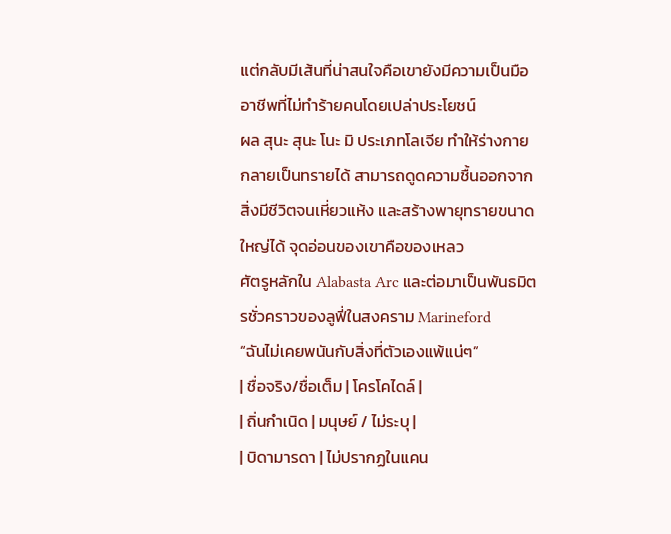แต่กลับมีเส้นที่น่าสนใจคือเขายังมีความเป็นมืออาชีพที่ไม่ทำร้ายคนโดยเปล่าประโยชน์
ผล สุนะ สุนะ โนะ มิ ประเภทโลเจีย ทำให้ร่างกายกลายเป็นทรายได้ สามารถดูดความชื้นออกจากสิ่งมีชีวิตจนเหี่ยวแห้ง และสร้างพายุทรายขนาดใหญ่ได้ จุดอ่อนของเขาคือของเหลว
ศัตรูหลักใน Alabasta Arc และต่อมาเป็นพันธมิตรชั่วคราวของลูฟี่ในสงคราม Marineford
“ฉันไม่เคยพนันกับสิ่งที่ตัวเองแพ้แน่ๆ”
| ชื่อจริง/ชื่อเต็ม | โครโคไดล์ |
| ถิ่นกำเนิด | มนุษย์ / ไม่ระบุ |
| บิดามารดา | ไม่ปรากฏในแคน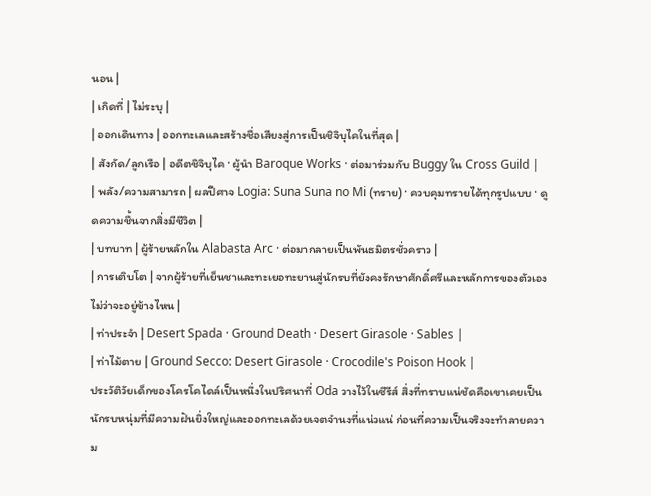นอน |
| เกิดที่ | ไม่ระบุ |
| ออกเดินทาง | ออกทะเลและสร้างชื่อเสียงสู่การเป็นชิจิบุไคในที่สุด |
| สังกัด/ลูกเรือ | อดีตชิจิบุไค · ผู้นำ Baroque Works · ต่อมาร่วมกับ Buggy ใน Cross Guild |
| พลัง/ความสามารถ | ผลปีศาจ Logia: Suna Suna no Mi (ทราย) · ควบคุมทรายได้ทุกรูปแบบ · ดูดความชื้นจากสิ่งมีชีวิต |
| บทบาท | ผู้ร้ายหลักใน Alabasta Arc · ต่อมากลายเป็นพันธมิตรชั่วคราว |
| การเติบโต | จากผู้ร้ายที่เย็นชาและทะเยอทะยานสู่นักรบที่ยังคงรักษาศักดิ์ศรีและหลักการของตัวเองไม่ว่าจะอยู่ข้างไหน |
| ท่าประจำ | Desert Spada · Ground Death · Desert Girasole · Sables |
| ท่าไม้ตาย | Ground Secco: Desert Girasole · Crocodile's Poison Hook |
ประวัติวัยเด็กของโครโคไดล์เป็นหนึ่งในปริศนาที่ Oda วางไว้ในซีรีส์ สิ่งที่ทราบแน่ชัดคือเขาเคยเป็นนักรบหนุ่มที่มีความฝันยิ่งใหญ่และออกทะเลด้วยเจตจำนงที่แน่วแน่ ก่อนที่ความเป็นจริงจะทำลายความ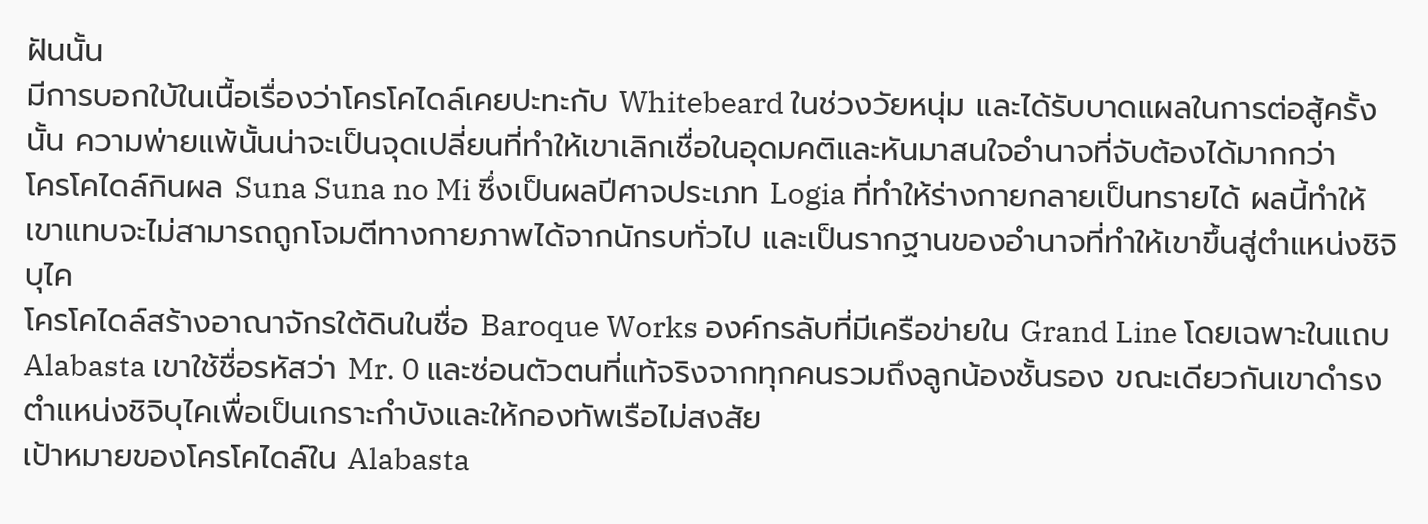ฝันนั้น
มีการบอกใบ้ในเนื้อเรื่องว่าโครโคไดล์เคยปะทะกับ Whitebeard ในช่วงวัยหนุ่ม และได้รับบาดแผลในการต่อสู้ครั้งนั้น ความพ่ายแพ้นั้นน่าจะเป็นจุดเปลี่ยนที่ทำให้เขาเลิกเชื่อในอุดมคติและหันมาสนใจอำนาจที่จับต้องได้มากกว่า
โครโคไดล์กินผล Suna Suna no Mi ซึ่งเป็นผลปีศาจประเภท Logia ที่ทำให้ร่างกายกลายเป็นทรายได้ ผลนี้ทำให้เขาแทบจะไม่สามารถถูกโจมตีทางกายภาพได้จากนักรบทั่วไป และเป็นรากฐานของอำนาจที่ทำให้เขาขึ้นสู่ตำแหน่งชิจิบุไค
โครโคไดล์สร้างอาณาจักรใต้ดินในชื่อ Baroque Works องค์กรลับที่มีเครือข่ายใน Grand Line โดยเฉพาะในแถบ Alabasta เขาใช้ชื่อรหัสว่า Mr. 0 และซ่อนตัวตนที่แท้จริงจากทุกคนรวมถึงลูกน้องชั้นรอง ขณะเดียวกันเขาดำรงตำแหน่งชิจิบุไคเพื่อเป็นเกราะกำบังและให้กองทัพเรือไม่สงสัย
เป้าหมายของโครโคไดล์ใน Alabasta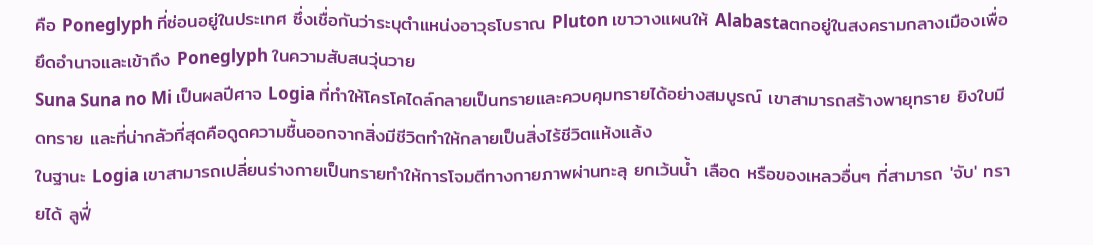คือ Poneglyph ที่ซ่อนอยู่ในประเทศ ซึ่งเชื่อกันว่าระบุตำแหน่งอาวุธโบราณ Pluton เขาวางแผนให้ Alabastaตกอยู่ในสงครามกลางเมืองเพื่อยึดอำนาจและเข้าถึง Poneglyph ในความสับสนวุ่นวาย
Suna Suna no Mi เป็นผลปีศาจ Logia ที่ทำให้โครโคไดล์กลายเป็นทรายและควบคุมทรายได้อย่างสมบูรณ์ เขาสามารถสร้างพายุทราย ยิงใบมีดทราย และที่น่ากลัวที่สุดคือดูดความชื้นออกจากสิ่งมีชีวิตทำให้กลายเป็นสิ่งไร้ชีวิตแห้งแล้ง
ในฐานะ Logia เขาสามารถเปลี่ยนร่างกายเป็นทรายทำให้การโจมตีทางกายภาพผ่านทะลุ ยกเว้นน้ำ เลือด หรือของเหลวอื่นๆ ที่สามารถ 'จับ' ทรายได้ ลูฟี่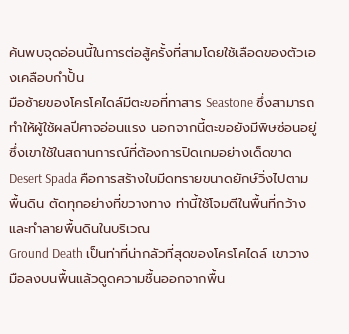ค้นพบจุดอ่อนนี้ในการต่อสู้ครั้งที่สามโดยใช้เลือดของตัวเองเคลือบกำปั้น
มือซ้ายของโครโคไดล์มีตะขอที่ทาสาร Seastone ซึ่งสามารถทำให้ผู้ใช้ผลปีศาจอ่อนแรง นอกจากนี้ตะขอยังมีพิษซ่อนอยู่ซึ่งเขาใช้ในสถานการณ์ที่ต้องการปิดเกมอย่างเด็ดขาด
Desert Spada คือการสร้างใบมีดทรายขนาดยักษ์วิ่งไปตามพื้นดิน ตัดทุกอย่างที่ขวางทาง ท่านี้ใช้โจมตีในพื้นที่กว้างและทำลายพื้นดินในบริเวณ
Ground Death เป็นท่าที่น่ากลัวที่สุดของโครโคไดล์ เขาวางมือลงบนพื้นแล้วดูดความชื้นออกจากพื้น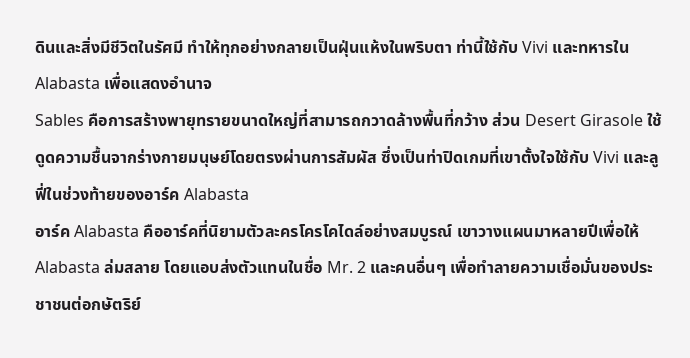ดินและสิ่งมีชีวิตในรัศมี ทำให้ทุกอย่างกลายเป็นฝุ่นแห้งในพริบตา ท่านี้ใช้กับ Vivi และทหารใน Alabasta เพื่อแสดงอำนาจ
Sables คือการสร้างพายุทรายขนาดใหญ่ที่สามารถกวาดล้างพื้นที่กว้าง ส่วน Desert Girasole ใช้ดูดความชื้นจากร่างกายมนุษย์โดยตรงผ่านการสัมผัส ซึ่งเป็นท่าปิดเกมที่เขาตั้งใจใช้กับ Vivi และลูฟี่ในช่วงท้ายของอาร์ค Alabasta
อาร์ค Alabasta คืออาร์คที่นิยามตัวละครโครโคไดล์อย่างสมบูรณ์ เขาวางแผนมาหลายปีเพื่อให้ Alabasta ล่มสลาย โดยแอบส่งตัวแทนในชื่อ Mr. 2 และคนอื่นๆ เพื่อทำลายความเชื่อมั่นของประชาชนต่อกษัตริย์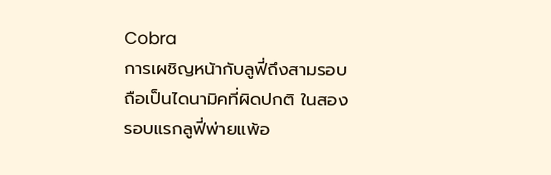Cobra
การเผชิญหน้ากับลูฟี่ถึงสามรอบถือเป็นไดนามิคที่ผิดปกติ ในสองรอบแรกลูฟี่พ่ายแพ้อ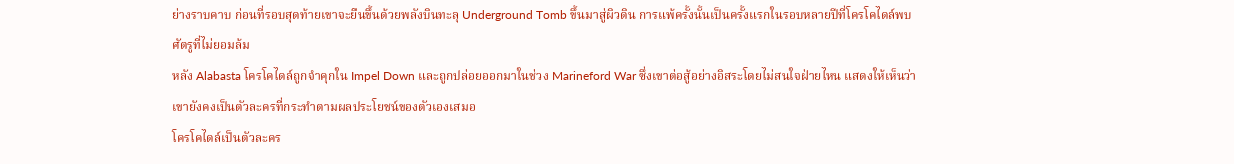ย่างราบคาบ ก่อนที่รอบสุดท้ายเขาจะยืนขึ้นด้วยพลังบินทะลุ Underground Tomb ขึ้นมาสู่ผิวดิน การแพ้ครั้งนั้นเป็นครั้งแรกในรอบหลายปีที่โครโคไดล์พบศัตรูที่ไม่ยอมล้ม
หลัง Alabasta โครโคไดล์ถูกจำคุกใน Impel Down และถูกปล่อยออกมาในช่วง Marineford War ซึ่งเขาต่อสู้อย่างอิสระโดยไม่สนใจฝ่ายไหน แสดงให้เห็นว่าเขายังคงเป็นตัวละครที่กระทำตามผลประโยชน์ของตัวเองเสมอ
โครโคไดล์เป็นตัวละคร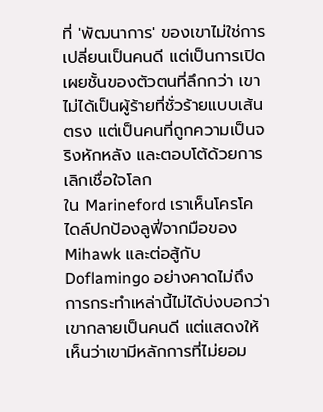ที่ 'พัฒนาการ' ของเขาไม่ใช่การเปลี่ยนเป็นคนดี แต่เป็นการเปิดเผยชั้นของตัวตนที่ลึกกว่า เขาไม่ได้เป็นผู้ร้ายที่ชั่วร้ายแบบเส้นตรง แต่เป็นคนที่ถูกความเป็นจริงหักหลัง และตอบโต้ด้วยการเลิกเชื่อใจโลก
ใน Marineford เราเห็นโครโคไดล์ปกป้องลูฟี่จากมือของ Mihawk และต่อสู้กับ Doflamingo อย่างคาดไม่ถึง การกระทำเหล่านี้ไม่ได้บ่งบอกว่าเขากลายเป็นคนดี แต่แสดงให้เห็นว่าเขามีหลักการที่ไม่ยอม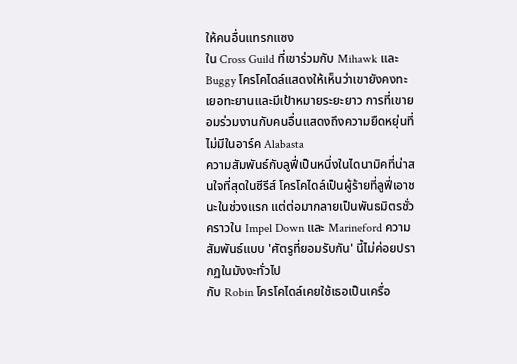ให้คนอื่นแทรกแซง
ใน Cross Guild ที่เขาร่วมกับ Mihawk และ Buggy โครโคไดล์แสดงให้เห็นว่าเขายังคงทะเยอทะยานและมีเป้าหมายระยะยาว การที่เขายอมร่วมงานกับคนอื่นแสดงถึงความยืดหยุ่นที่ไม่มีในอาร์ค Alabasta
ความสัมพันธ์กับลูฟี่เป็นหนึ่งในไดนามิคที่น่าสนใจที่สุดในซีรีส์ โครโคไดล์เป็นผู้ร้ายที่ลูฟี่เอาชนะในช่วงแรก แต่ต่อมากลายเป็นพันธมิตรชั่วคราวใน Impel Down และ Marineford ความสัมพันธ์แบบ 'ศัตรูที่ยอมรับกัน' นี้ไม่ค่อยปรากฏในมังงะทั่วไป
กับ Robin โครโคไดล์เคยใช้เธอเป็นเครื่อ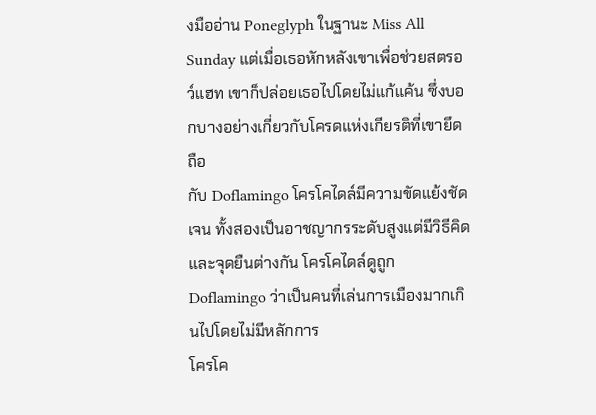งมืออ่าน Poneglyph ในฐานะ Miss All Sunday แต่เมื่อเธอหักหลังเขาเพื่อช่วยสตรอว์แฮท เขาก็ปล่อยเธอไปโดยไม่แก้แค้น ซึ่งบอกบางอย่างเกี่ยวกับโครดแห่งเกียรติที่เขายึดถือ
กับ Doflamingo โครโคไดล์มีความขัดแย้งชัดเจน ทั้งสองเป็นอาชญากรระดับสูงแต่มีวิธีคิดและจุดยืนต่างกัน โครโคไดล์ดูถูก Doflamingo ว่าเป็นคนที่เล่นการเมืองมากเกินไปโดยไม่มีหลักการ
โครโค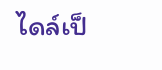ไดล์เป็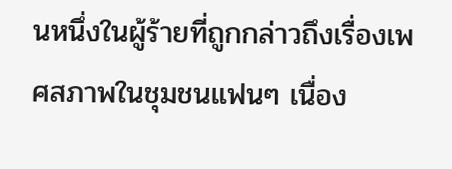นหนึ่งในผู้ร้ายที่ถูกกล่าวถึงเรื่องเพศสภาพในชุมชนแฟนๆ เนื่อง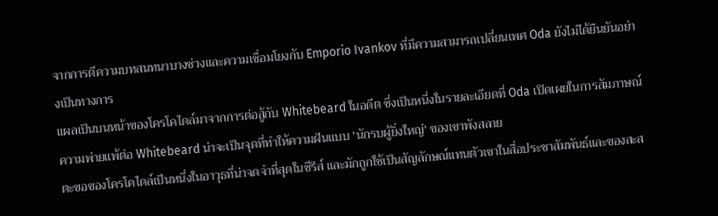จากการตีความบทสนทนาบางช่วงและความเชื่อมโยงกับ Emporio Ivankov ที่มีความสามารถเปลี่ยนเพศ Oda ยังไม่ได้ยืนยันอย่างเป็นทางการ
แผลเป็นบนหน้าของโครโคไดล์มาจากการต่อสู้กับ Whitebeard ในอดีต ซึ่งเป็นหนึ่งในรายละเอียดที่ Oda เปิดเผยในการสัมภาษณ์ ความพ่ายแพ้ต่อ Whitebeard น่าจะเป็นจุดที่ทำให้ความฝันแบบ 'นักรบผู้ยิ่งใหญ่' ของเขาพังสลาย
ตะขอของโครโคไดล์เป็นหนึ่งในอาวุธที่น่าจดจำที่สุดในซีรีส์ และมักถูกใช้เป็นสัญลักษณ์แทนตัวเขาในสื่อประชาสัมพันธ์และของสะส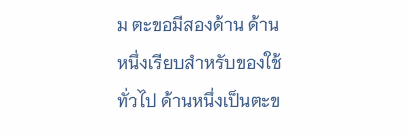ม ตะขอมีสองด้าน ด้านหนึ่งเรียบสำหรับของใช้ทั่วไป ด้านหนึ่งเป็นตะข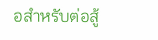อสำหรับต่อสู้